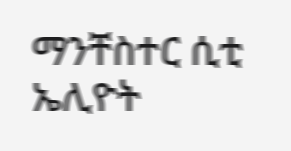ማንቸስተር ሲቲ ኤሊዮት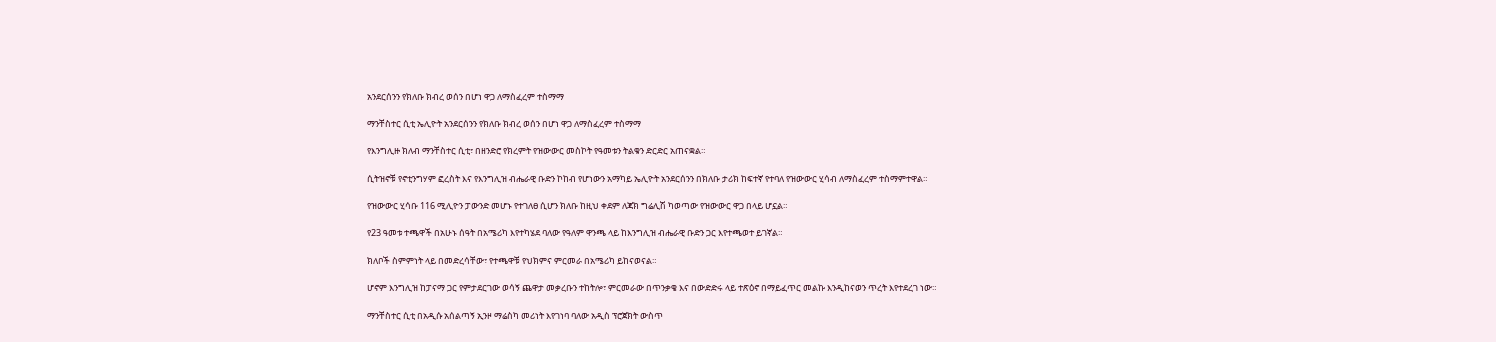አንደርሰንን የክለቡ ክብረ ወሰን በሆነ ዋጋ ለማስፈረም ተስማማ

ማንቸስተር ሲቲ ኤሊዮት አንደርሰንን የክለቡ ክብረ ወሰን በሆነ ዋጋ ለማስፈረም ተስማማ

የእንግሊዙ ክለብ ማንቸስተር ሲቲ፣ በዘንድሮ የክረምት የዝውውር መስኮት የዓመቱን ትልቁን ድርድር አጠናቋል።

ሲትዝኖቹ የኖቲንግሃም ፎረስት እና የእንግሊዝ ብሔራዊ ቡድን ኮከብ የሆነውን አማካይ ኤሊዮት አንደርሰንን በክለቡ ታሪክ ከፍተኛ የተባለ የዝውውር ሂሳብ ለማስፈረም ተስማምተዋል።

የዝውውር ሂሳቡ 116 ሚሊዮን ፓውንድ መሆኑ የተገለፀ ሲሆን ክለቡ ከዚህ ቀደም ለጃክ ግሬሊሽ ካወጣው የዝውውር ዋጋ በላይ ሆኗል።

የ23 ዓመቱ ተጫዋች በአሁኑ ሰዓት በአሜሪካ እየተካሄደ ባለው የዓለም ዋንጫ ላይ ከእንግሊዝ ብሔራዊ ቡድን ጋር እየተጫወተ ይገኛል።

ክለቦች ስምምነት ላይ በመድረሳቸው፣ የተጫዋቹ የህክምና ምርመራ በአሜሪካ ይከናወናል።

ሆኖም እንግሊዝ ከፓናማ ጋር የምታደርገው ወሳኝ ጨዋታ መቃረቡን ተከትሎ፣ ምርመራው በጥንቃቄ እና በውድድሩ ላይ ተጽዕኖ በማይፈጥር መልኩ እንዲከናወን ጥረት እየተደረገ ነው።

ማንቸስተር ሲቲ በአዲሱ አሰልጣኝ ኢንዞ ማሬስካ መሪነት እየገነባ ባለው አዲስ ፕሮጀክት ውስጥ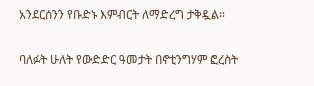አንደርሰንን የቡድኑ እምብርት ለማድረግ ታቅዷል።

ባለፉት ሁለት የውድድር ዓመታት በኖቲንግሃም ፎረስት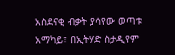አስደናቂ ብቃት ያሳየው ወጣቱ አማካይ፣ በኢትሃድ ስታዲየም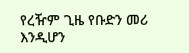የረዥም ጊዜ የቡድን መሪ እንዲሆን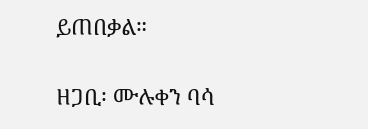ይጠበቃል።

ዘጋቢ፡ ሙሉቀን ባሳ